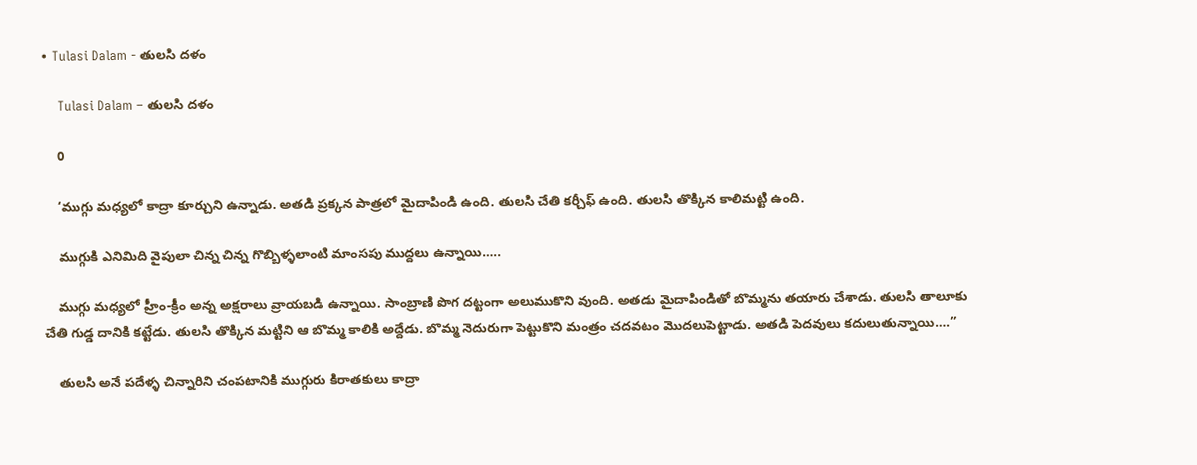• Tulasi Dalam - తులసి దళం

    Tulasi Dalam – తులసి దళం

    0

    ‘ముగ్గు మధ్యలో కాద్రా కూర్చుని ఉన్నాడు. అతడి ప్రక్కన పాత్రలో మైదాపిండి ఉంది. తులసి చేతి కర్చీఫ్‌ ఉంది. తులసి తొక్కిన కాలిమట్టి ఉంది.

    ముగ్గుకి ఎనిమిది వైపులా చిన్న చిన్న గొబ్బిళ్ళలాంటి మాంసపు ముద్దలు ఉన్నాయి…..

    ముగ్గు మధ్యలో హ్రీం-క్రీం అన్న అక్షరాలు వ్రాయబడి ఉన్నాయి. సాంబ్రాణి పొగ దట్టంగా అలుముకొని వుంది. అతడు మైదాపిండితో బొమ్మను తయారు చేశాడు. తులసి తాలూకు చేతి గుడ్డ దానికి కట్టేడు. తులసి తొక్కిన మట్టిని ఆ బొమ్మ కాలికి అద్దేడు. బొమ్మ నెదురుగా పెట్టుకొని మంత్రం చదవటం మొదలుపెట్టాడు. అతడి పెదవులు కదులుతున్నాయి….”

    తులసి అనే పదేళ్ళ చిన్నారిని చంపటానికి ముగ్గురు కిరాతకులు కాద్రా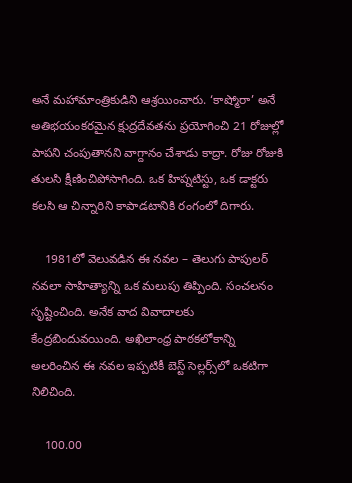అనే మహామాంత్రికుడిని ఆశ్రయించారు. ‘కాష్మోరా’ అనే అతిభయంకరమైన క్షుద్రదేవతను ప్రయోగించి 21 రోజుల్లో పాపని చంపుతానని వాగ్దానం చేశాడు కాద్రా. రోజు రోజుకి తులసి క్షీణించిపోసాగింది. ఒక హిప్నటిస్టు, ఒక డాక్టరు కలసి ఆ చిన్నారిని కాపాడటానికి రంగంలో దిగారు.

    1981లో వెలువడిన ఈ నవల – తెలుగు పాపులర్‌ నవలా సాహిత్యాన్ని ఒక మలుపు తిప్పింది. సంచలనం సృష్టించింది. అనేక వాద వివాదాలకు కేంద్రబిందువయింది. అఖిలాంధ్ర పాఠకలోకాన్ని అలరించిన ఈ నవల ఇప్పటికీ బెస్ట్‌ సెల్లర్స్‌లో ఒకటిగా నిలిచింది.

    100.00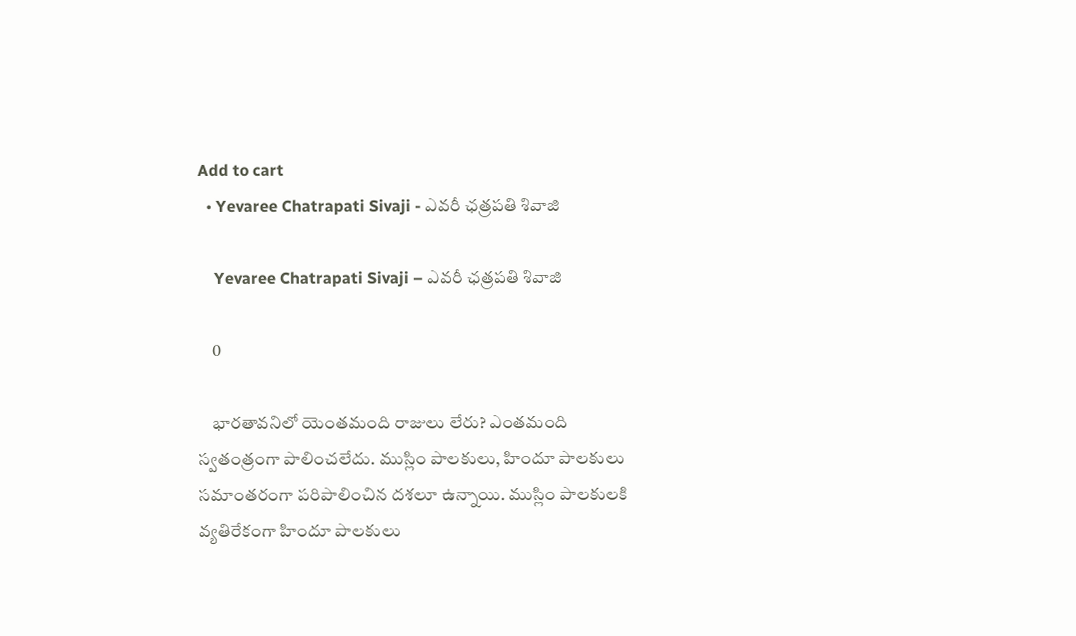Add to cart
  • Yevaree Chatrapati Sivaji - ఎవరీ ఛత్రపతి శివాజి

    Yevaree Chatrapati Sivaji – ఎవరీ ఛత్రపతి శివాజి

    0

    భారతావనిలో యెంతమంది రాజులు లేరు? ఎంతమంది స్వతంత్రంగా పాలించలేదు. ముస్లిం పాలకులు, హిందూ పాలకులు సమాంతరంగా పరిపాలించిన దశలూ ఉన్నాయి. ముస్లిం పాలకులకి వ్యతిరేకంగా హిందూ పాలకులు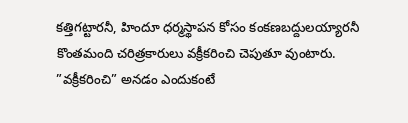కత్తిగట్టారనీ, హిందూ ధర్మస్థాపన కోసం కంకణబద్దులయ్యారనీ కొంతమంది చరిత్రకారులు వక్రీకరించి చెపుతూ వుంటారు. ”వక్రీకరించి” అనడం ఎందుకంటే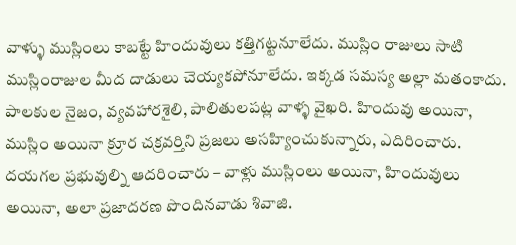వాళ్ళు ముస్లింలు కాబట్టే హిందువులు కత్తిగట్టనూలేదు. ముస్లిం రాజులు సాటి ముస్లింరాజుల మీద దాడులు చెయ్యకపోనూలేదు. ఇక్కడ సమస్య అల్లా మతంకాదు. పాలకుల నైజం, వ్యవహారశైలి, పాలితులపట్ల వాళ్ళ వైఖరి. హిందువు అయినా, ముస్లిం అయినా క్రూర చక్రవర్తిని ప్రజలు అసహ్యించుకున్నారు, ఎదిరించారు. దయగల ప్రభువుల్ని ఆదరించారు – వాళ్లు ముస్లింలు అయినా, హిందువులు అయినా, అలా ప్రజాదరణ పొందినవాడు శివాజి.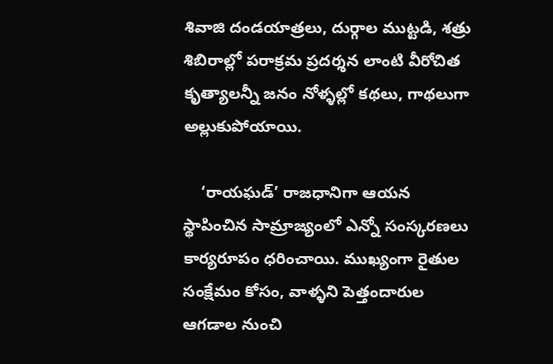శివాజి దండయాత్రలు, దుర్గాల ముట్టడి, శత్రు శిబిరాల్లో పరాక్రమ ప్రదర్శన లాంటి వీరోచిత కృత్యాలన్నీ జనం నోళ్ళల్లో కథలు, గాథలుగా అల్లుకుపోయాయి.

    ‘రాయఘడ్‌’ రాజధానిగా ఆయన స్థాపించిన సామ్రాజ్యంలో ఎన్నో సంస్కరణలు కార్యరూపం ధరించాయి. ముఖ్యంగా రైతుల సంక్షేమం కోసం, వాళ్ళని పెత్తందారుల ఆగడాల నుంచి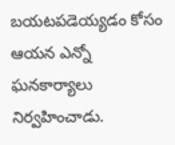బయటపడెయ్యడం కోసం ఆయన ఎన్నో ఘనకార్యాలు నిర్వహించాడు.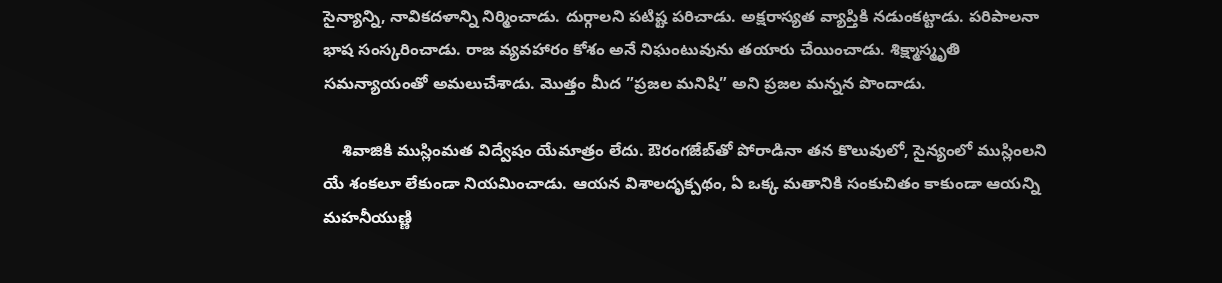సైన్యాన్ని, నావికదళాన్ని నిర్మించాడు. దుర్గాలని పటిష్ట పరిచాడు. అక్షరాస్యత వ్యాప్తికి నడుంకట్టాడు. పరిపాలనా భాష సంస్కరించాడు. రాజ వ్యవహారం కోశం అనే నిఘంటువును తయారు చేయించాడు. శిక్ష్మాస్మృతి సమన్యాయంతో అమలుచేశాడు. మొత్తం మీద ”ప్రజల మనిషి” అని ప్రజల మన్నన పొందాడు.

    శివాజికి ముస్లింమత విద్వేషం యేమాత్రం లేదు. ఔరంగజేబ్‌తో పోరాడినా తన కొలువులో, సైన్యంలో ముస్లింలని యే శంకలూ లేకుండా నియమించాడు. ఆయన విశాలదృక్పథం, ఏ ఒక్క మతానికి సంకుచితం కాకుండా ఆయన్ని మహనీయుణ్ణి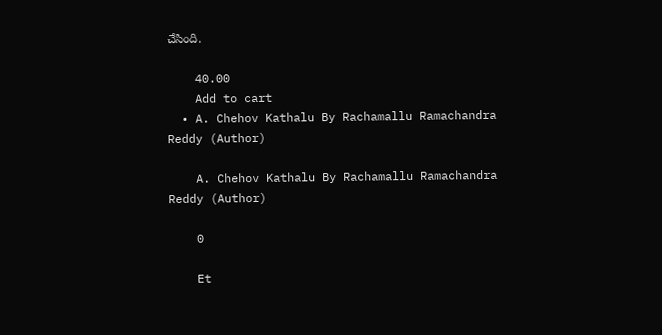చేసింది.

    40.00
    Add to cart
  • A. Chehov Kathalu By Rachamallu Ramachandra Reddy (Author)

    A. Chehov Kathalu By Rachamallu Ramachandra Reddy (Author)

    0

    Et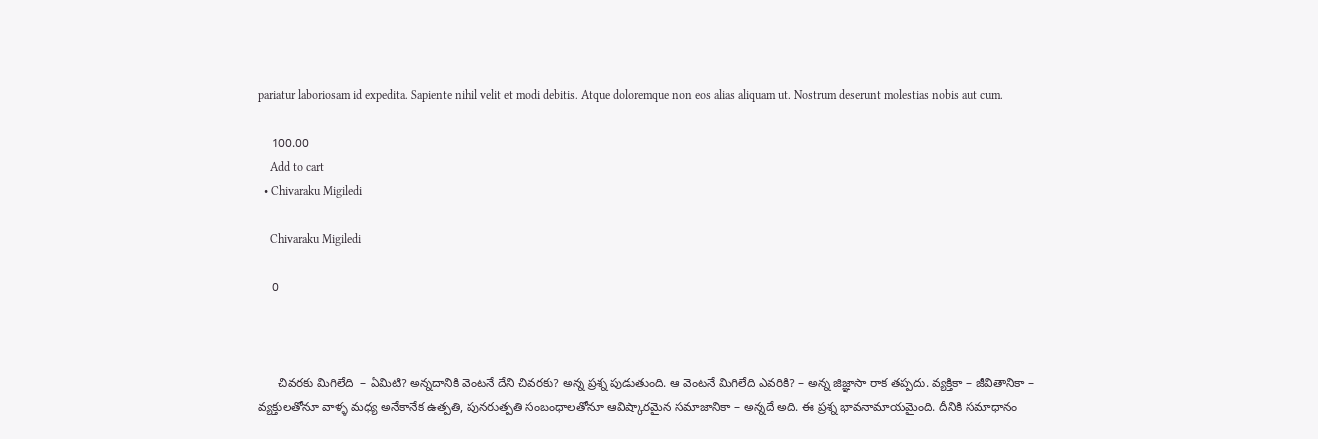pariatur laboriosam id expedita. Sapiente nihil velit et modi debitis. Atque doloremque non eos alias aliquam ut. Nostrum deserunt molestias nobis aut cum.

    100.00
    Add to cart
  • Chivaraku Migiledi

    Chivaraku Migiledi

    0



      చివరకు మిగిలేది  – ఏమిటి? అన్నదానికి వెంటనే దేని చివరకు? అన్న ప్రశ్న పుడుతుంది. ఆ వెంటనే మిగిలేది ఎవరికి? – అన్న జిజ్ఞాసా రాక తప్పదు. వ్యక్తికా – జీవితానికా – వ్యక్తులతోనూ వాళ్ళ మధ్య అనేకానేక ఉత్పతి, పునరుత్పతి సంబంధాలతోనూ ఆవిష్కారమైన సమాజానికా – అన్నదే అది. ఈ ప్రశ్న భావనామాయమైంది. దీనికి సమాధానం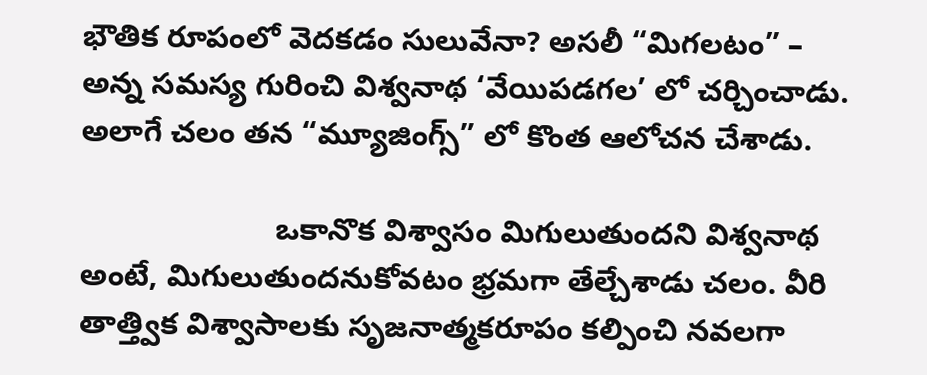భౌతిక రూపంలో వెదకడం సులువేనా? అసలీ “మిగలటం” – అన్న సమస్య గురించి విశ్వనాథ ‘వేయిపడగల’ లో చర్చించాడు. అలాగే చలం తన “మ్యూజింగ్స్” లో కొంత ఆలోచన చేశాడు.

                       ఒకానొక విశ్వాసం మిగులుతుందని విశ్వనాథ అంటే, మిగులుతుందనుకోవటం భ్రమగా తేల్చేశాడు చలం. వీరి తాత్త్విక విశ్వాసాలకు సృజనాత్మకరూపం కల్పించి నవలగా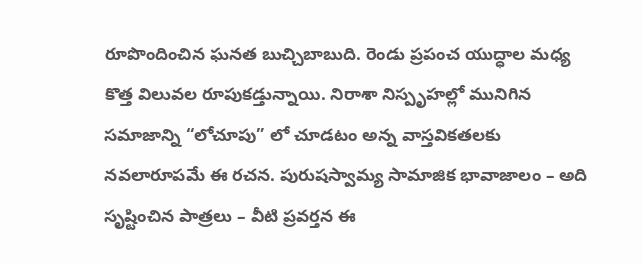రూపొందించిన ఘనత బుచ్చిబాబుది. రెండు ప్రపంచ యుద్ధాల మధ్య కొత్త విలువల రూపుకడ్తున్నాయి. నిరాశా నిస్పృహల్లో మునిగిన సమాజాన్ని “లోచూపు” లో చూడటం అన్న వాస్తవికతలకు నవలారూపమే ఈ రచన. పురుషస్వామ్య సామాజిక భావాజాలం – అది సృష్టించిన పాత్రలు – వీటి ప్రవర్తన ఈ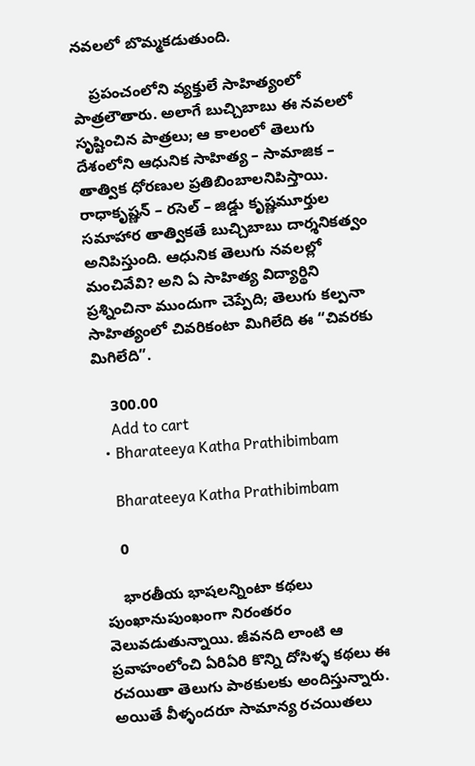నవలలో బొమ్మకడుతుంది.

    ప్రపంచంలోని వ్యక్తులే సాహిత్యంలో పాత్రలౌతారు. అలాగే బుచ్చిబాబు ఈ నవలలో సృష్టించిన పాత్రలు; ఆ కాలంలో తెలుగు దేశంలోని ఆధునిక సాహిత్య – సామాజిక – తాత్విక ధోరణుల ప్రతిబింబాలనిపిస్తాయి. రాధాకృష్ణన్ – రసెల్ – జిడ్డు కృష్ణమూర్తుల సమాహార తాత్వికతే బుచ్చిబాబు దార్శనికత్వం అనిపిస్తుంది. ఆధునిక తెలుగు నవలల్లో మంచివేవి? అని ఏ సాహిత్య విద్యార్థిని ప్రశ్నించినా ముందుగా చెప్పేది; తెలుగు కల్పనా సాహిత్యంలో చివరికంటా మిగిలేది ఈ “చివరకు మిగిలేది”.

    300.00
    Add to cart
  • Bharateeya Katha Prathibimbam

    Bharateeya Katha Prathibimbam

    0

    భారతీయ భాషలన్నింటా కథలు పుంఖానుపుంఖంగా నిరంతరం వెలువడుతున్నాయి. జీవనది లాంటి ఆ ప్రవాహంలోంచి ఏరిఏరి కొన్ని దోసిళ్ళ కథలు ఈ రచయితా తెలుగు పాఠకులకు అందిస్తున్నారు. అయితే వీళ్ళందరూ సామాన్య రచయితలు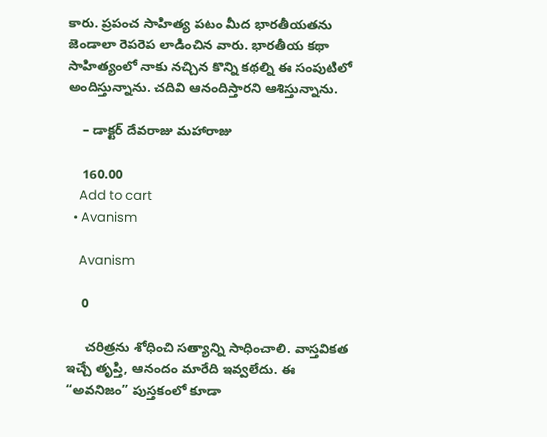కారు. ప్రపంచ సాహిత్య పటం మీద భారతీయతను జెండాలా రెపరెప లాడించిన వారు. భారతీయ కథా సాహిత్యంలో నాకు నచ్చిన కొన్ని కథల్ని ఈ సంపుటిలో అందిస్తున్నాను. చదివి ఆనందిస్తారని ఆశిస్తున్నాను.

    – డాక్టర్ దేవరాజు మహారాజు

    160.00
    Add to cart
  • Avanism

    Avanism

    0

     చరిత్రను శోధించి సత్యాన్ని సాధించాలి. వాస్తవికత ఇచ్చే తృప్తి, ఆనందం మారేది ఇవ్వలేదు. ఈ “అవనిజం” పుస్తకంలో కూడా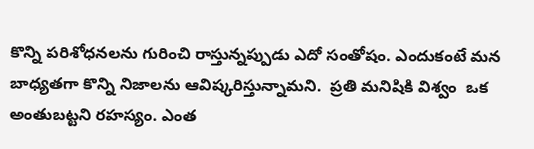కొన్ని పరిశోధనలను గురించి రాస్తున్నప్పుడు ఎదో సంతోషం. ఎందుకంటే మన బాధ్యతగా కొన్ని నిజాలను ఆవిష్కరిస్తున్నామని.  ప్రతి మనిషికి విశ్వం  ఒక అంతుబట్టని రహస్యం. ఎంత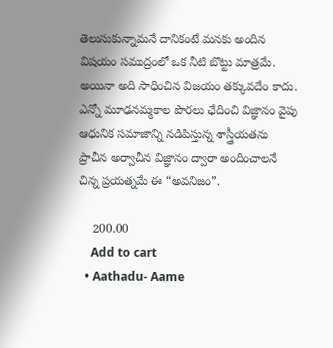తెలుసుకున్నామనే దానికంటే మనకు అందిన విషయం సముద్రంలో ఒక నీటి బొట్టు మాత్రమే. అయినా అది సాధించిన విజయం తక్కువదేం కాదు. ఎన్నో మూఢనమ్మకాల పొరలు ఛేదించి విజ్ఞానం వైపు ఆధునిక సమాజాన్ని నడిపిస్తున్న శాస్త్రీయతను ప్రాచీన అర్వాచీన విజ్ఞానం ద్వారా అందించాలనే చిన్న ప్రయత్నమే ఈ “అవనిజం”.

    200.00
    Add to cart
  • Aathadu- Aame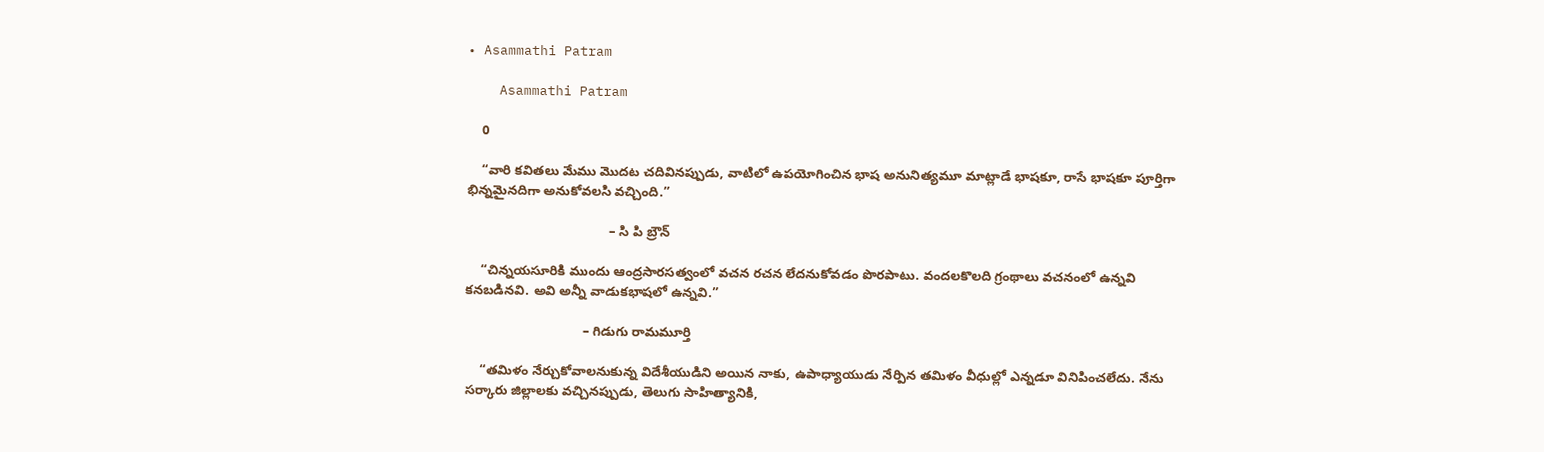• Asammathi Patram

    Asammathi Patram

    0

    “వారి కవితలు మేము మొదట చదివినప్పుడు, వాటిలో ఉపయోగించిన భాష అనునిత్యమూ మాట్లాడే భాషకూ, రాసే భాషకూ పూర్తిగా భిన్నమైనదిగా అనుకోవలసి వచ్చింది.”

                                       – సి పి బ్రౌన్

    “చిన్నయసూరికి ముందు ఆంద్రసారసత్వంలో వచన రచన లేదనుకోవడం పొరపాటు. వందలకొలది గ్రంథాలు వచనంలో ఉన్నవి కనబడినవి. అవి అన్నీ వాడుకభాషలో ఉన్నవి.”

                                – గిడుగు రామమూర్తి

    “తమిళం నేర్చుకోవాలనుకున్న విదేశీయుడిని అయిన నాకు, ఉపాధ్యాయుడు నేర్పిన తమిళం వీధుల్లో ఎన్నడూ వినిపించలేదు. నేను సర్కారు జిల్లాలకు వచ్చినప్పుడు, తెలుగు సాహిత్యానికి,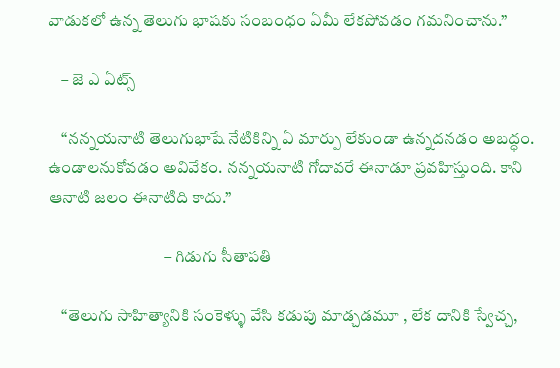వాడుకలో ఉన్న తెలుగు భాషకు సంబంధం ఏమీ లేకపోవడం గమనించాను.”

    – జె ఎ ఏట్స్

    “నన్నయనాటి తెలుగుభాషే నేటికిన్ని ఏ మార్పు లేకుండా ఉన్నదనడం అబద్ధం. ఉండాలనుకోవడం అవివేకం. నన్నయనాటి గోదావరే ఈనాడూ ప్రవహిస్తుంది. కాని ఆనాటి జలం ఈనాటిది కాదు.”

                                   – గిడుగు సీతాపతి

    “తెలుగు సాహిత్యానికి సంకెళ్ళు వేసి కడుపు మాడ్చడమూ , లేక దానికి స్వేచ్చ,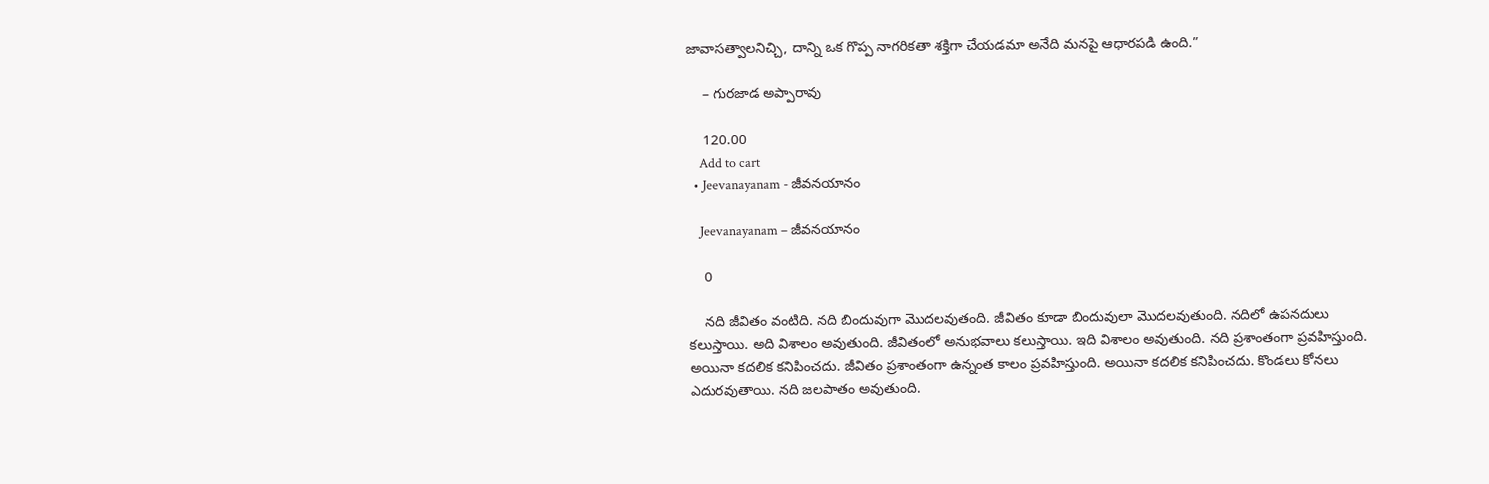జావాసత్వాలనిచ్చి, దాన్ని ఒక గొప్ప నాగరికతా శక్తిగా చేయడమా అనేది మనపై ఆధారపడి ఉంది.”

    – గురజాడ అప్పారావు

    120.00
    Add to cart
  • Jeevanayanam - జీవనయానం

    Jeevanayanam – జీవనయానం

    0

    నది జీవితం వంటిది. నది బిందువుగా మొదలవుతంది. జీవితం కూడా బిందువులా మొదలవుతుంది. నదిలో ఉపనదులు కలుస్తాయి. అది విశాలం అవుతుంది. జీవితంలో అనుభవాలు కలుస్తాయి. ఇది విశాలం అవుతుంది. నది ప్రశాంతంగా ప్రవహిస్తుంది. అయినా కదలిక కనిపించదు. జీవితం ప్రశాంతంగా ఉన్నంత కాలం ప్రవహిస్తుంది. అయినా కదలిక కనిపించదు. కొండలు కోనలు ఎదురవుతాయి. నది జలపాతం అవుతుంది.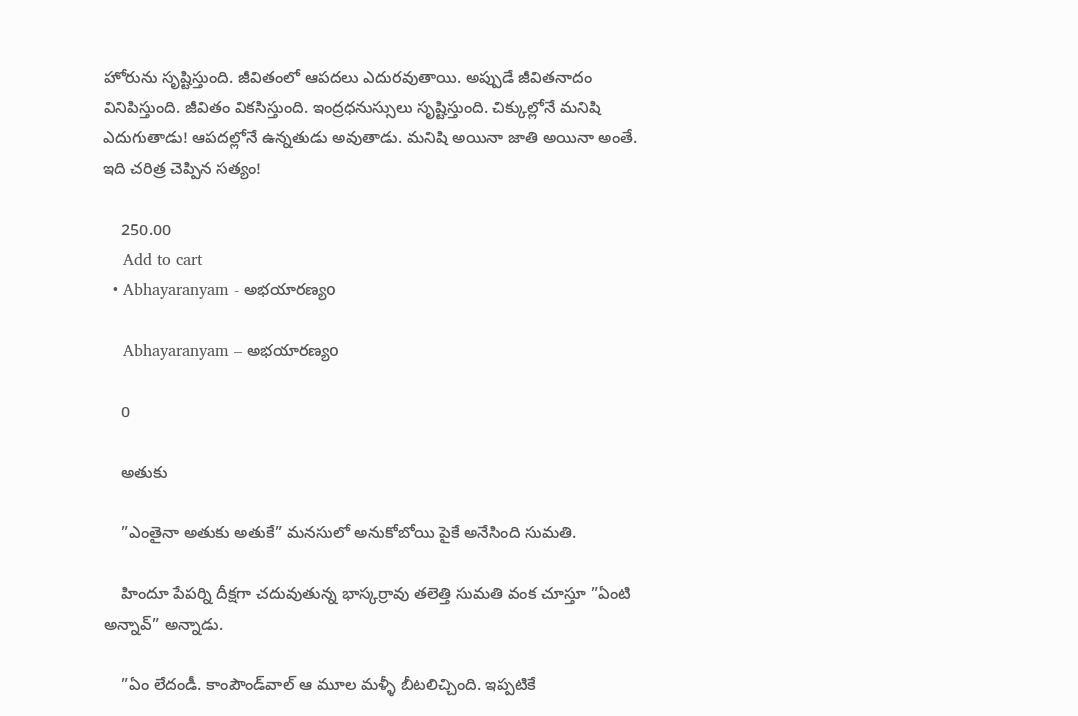హోరును సృష్టిస్తుంది. జీవితంలో ఆపదలు ఎదురవుతాయి. అప్పుడే జీవితనాదం వినిపిస్తుంది. జీవితం వికసిస్తుంది. ఇంద్రధనుస్సులు సృష్టిస్తుంది. చిక్కుల్లోనే మనిషి ఎదుగుతాడు! ఆపదల్లోనే ఉన్నతుడు అవుతాడు. మనిషి అయినా జాతి అయినా అంతే. ఇది చరిత్ర చెప్పిన సత్యం!

    250.00
    Add to cart
  • Abhayaranyam - అభయారణ్యo

    Abhayaranyam – అభయారణ్యo

    0

    అతుకు

    ”ఎంతైనా అతుకు అతుకే” మనసులో అనుకోబోయి పైకే అనేసింది సుమతి.

    హిందూ పేపర్ని దీక్షగా చదువుతున్న భాస్కర్రావు తలెత్తి సుమతి వంక చూస్తూ ”ఏంటి అన్నావ్‌” అన్నాడు.

    ”ఏం లేదండీ. కాంపౌండ్‌వాల్‌ ఆ మూల మళ్ళీ బీటలిచ్చింది. ఇప్పటికే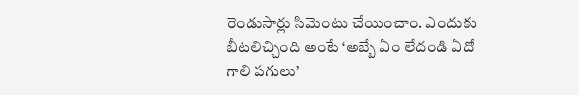రెండుసార్లు సిమెంటు చేయించాం. ఎందుకు బీటలిచ్చింది అంటే ‘అబ్బే ఏం లేదండి ఏదో గాలి పగులు’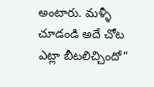అంటారు. మళ్ళీ చూడండి అదే చోట ఎట్లా బీటలిచ్చిందో”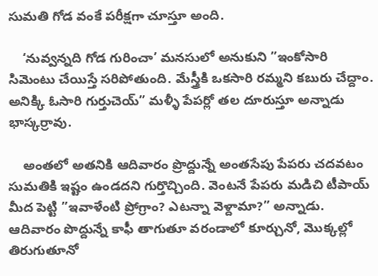సుమతి గోడ వంకే పరీక్షగా చూస్తూ అంది.

    ‘నువ్వన్నది గోడ గురించా’ మనసులో అనుకుని ”ఇంకోసారి సిమెంటు చేయిస్తే సరిపోతుంది. మేస్త్రీకి ఒకసారి రమ్మని కబురు చేద్దాం. అనిక్కి ఓసారి గుర్తుచెయ్‌” మళ్ళీ పేపర్లో తల దూరుస్తూ అన్నాడు భాస్కర్రావు.

    అంతలో అతనికి ఆదివారం ప్రొద్దున్నే అంతసేపు పేపరు చదవటం సుమతికి ఇష్టం ఉండదని గుర్తొచ్చింది. వెంటనే పేపరు మడిచి టీపాయ్‌ మీద పెట్టి ”ఇవాళేంటి ప్రోగ్రాం? ఎటన్నా వెళ్దామా?” అన్నాడు. ఆదివారం పొద్దున్నే కాఫీ తాగుతూ వరండాలో కూర్చునో, మొక్కల్లో తిరుగుతూనో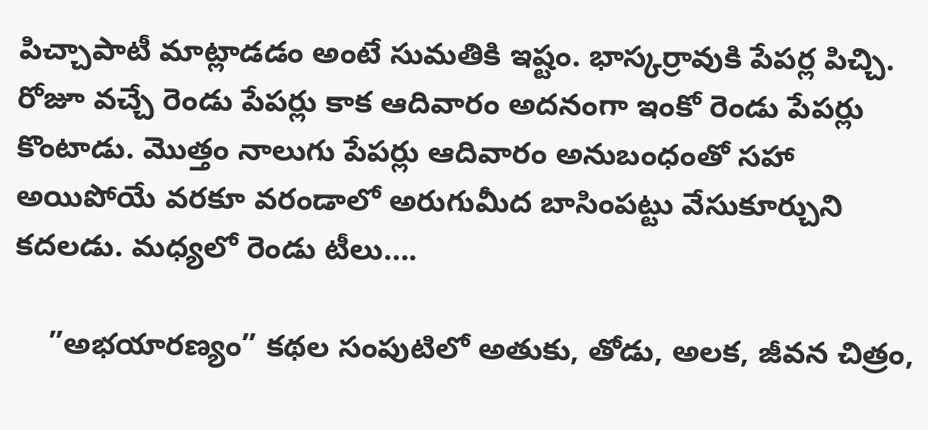పిచ్చాపాటీ మాట్లాడడం అంటే సుమతికి ఇష్టం. భాస్కర్రావుకి పేపర్ల పిచ్చి. రోజూ వచ్చే రెండు పేపర్లు కాక ఆదివారం అదనంగా ఇంకో రెండు పేపర్లు కొంటాడు. మొత్తం నాలుగు పేపర్లు ఆదివారం అనుబంధంతో సహా అయిపోయే వరకూ వరండాలో అరుగుమీద బాసింపట్టు వేసుకూర్చుని కదలడు. మధ్యలో రెండు టీలు….

    ”అభయారణ్యం” కథల సంపుటిలో అతుకు, తోడు, అలక, జీవన చిత్రం,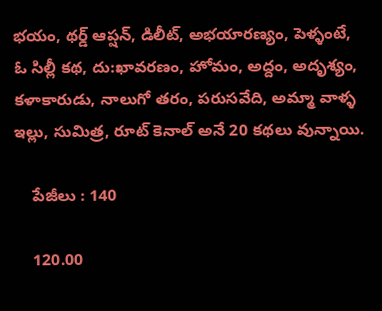భయం, థర్డ్‌ ఆప్షన్‌, డిలీట్‌, అభయారణ్యం, పెళ్ళంటే, ఓ సిల్లీ కథ, దు:ఖావరణం, హోమం, అద్దం, అదృశ్యం, కళాకారుడు, నాలుగో తరం, పరుసవేది, అమ్మా వాళ్ళ ఇల్లు, సుమిత్ర, రూట్‌ కెనాల్‌ అనే 20 కథలు వున్నాయి.

    పేజీలు : 140

    120.00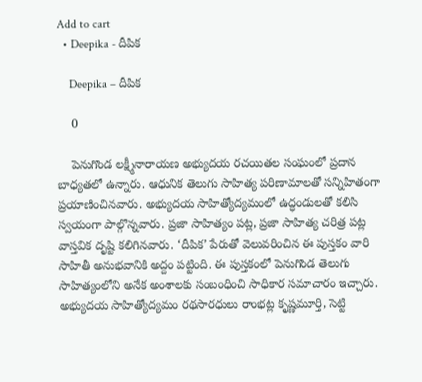Add to cart
  • Deepika - దీపిక

    Deepika – దీపిక

    0

    పెనుగొండ లక్ష్మీనారాయణ అభ్యుదయ రచయితల సంఘంలో ప్రదాన బాధ్యతలో ఉన్నారు. ఆధునిక తెలుగు సాహిత్య పరిణామాలతో సన్నిహితంగా ప్రయాణించినవారు. అభ్యుదయ సాహిత్యోద్యమంలో ఉద్ధండులతో కలిసి స్వయంగా పాల్గొన్నవారు. ప్రజా సాహిత్యం పట్ల, ప్రజా సాహిత్య చరిత్ర పట్ల వాస్తవిక దృష్టి కలిగినవారు. ‘దీపిక’ పేరుతో వెలువరించిన ఈ పుస్తకం వారి సాహితీ అనుభవానికి అద్దం పట్టింది. ఈ పుస్తకంలో పెనుగొండ తెలుగు సాహిత్యంలోని అనేక అంశాలకు సంబంధించి సాధికార సమాచారం ఇచ్చారు. అభ్యుదయ సాహిత్యోద్యమం రథసారధులు రాంభట్ల కృష్ణమూర్తి, సెట్టి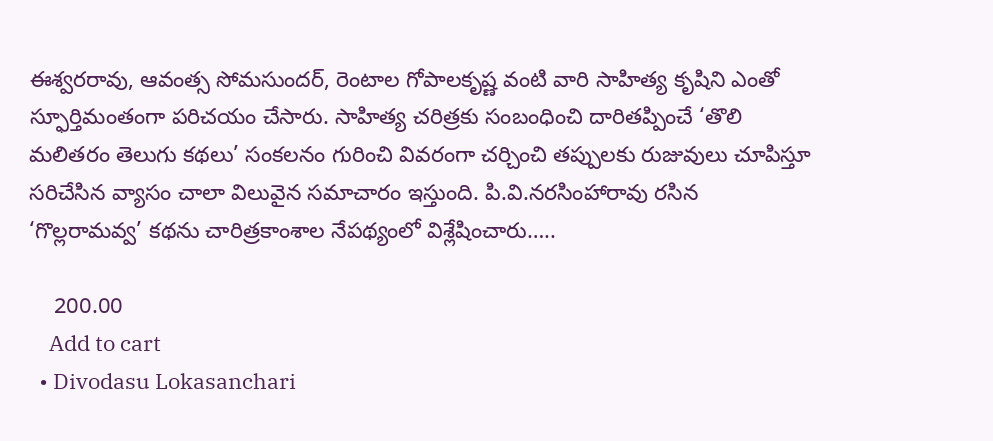ఈశ్వరరావు, ఆవంత్స సోమసుందర్‌, రెంటాల గోపాలకృష్ణ వంటి వారి సాహిత్య కృషిని ఎంతో స్ఫూర్తిమంతంగా పరిచయం చేసారు. సాహిత్య చరిత్రకు సంబంధించి దారితప్పించే ‘తొలి మలితరం తెలుగు కథలు’ సంకలనం గురించి వివరంగా చర్చించి తప్పులకు రుజువులు చూపిస్తూ సరిచేసిన వ్యాసం చాలా విలువైన సమాచారం ఇస్తుంది. పి.వి.నరసింహారావు రసిన ‘గొల్లరామవ్వ’ కథను చారిత్రకాంశాల నేపథ్యంలో విశ్లేషించారు…..

    200.00
    Add to cart
  • Divodasu Lokasanchari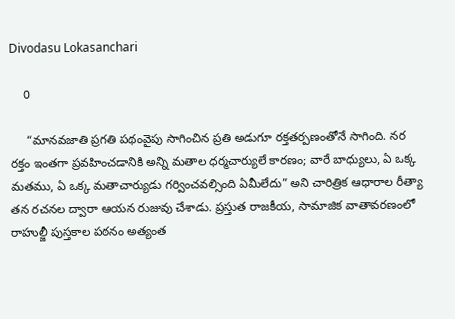Divodasu Lokasanchari

    0

     “మానవజాతి ప్రగతి పథంవైపు సాగించిన ప్రతి అడుగూ రక్తతర్పణంతోనే సాగింది. నర రక్తం ఇంతగా ప్రవహించడానికి అన్ని మతాల ధర్మచార్యులే కారణం; వారే బాధ్యులు, ఏ ఒక్క మతము, ఏ ఒక్క మతాచార్యుడు గర్వించవల్సింది ఏమీలేదు” అని చారిత్రిక ఆధారాల రీత్యా తన రచనల ద్వారా ఆయన రుజువు చేశాడు. ప్రస్తుత రాజకీయ, సామాజిక వాతావరణంలో రాహుల్జీ పుస్తకాల పఠనం అత్యంత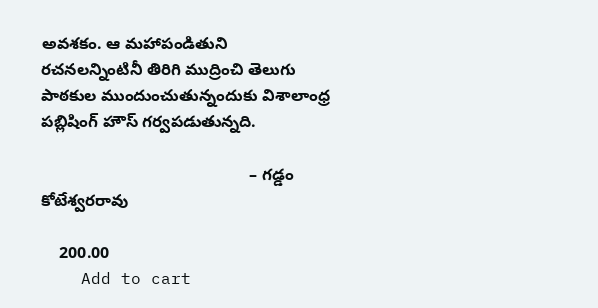అవశకం. ఆ మహాపండితుని రచనలన్నింటినీ తిరిగి ముద్రించి తెలుగు పాఠకుల ముందుంచుతున్నందుకు విశాలాంధ్ర పబ్లిషింగ్ హౌస్ గర్వపడుతున్నది.

                                              – గడ్డం కోటేశ్వరరావు

    200.00
    Add to cart